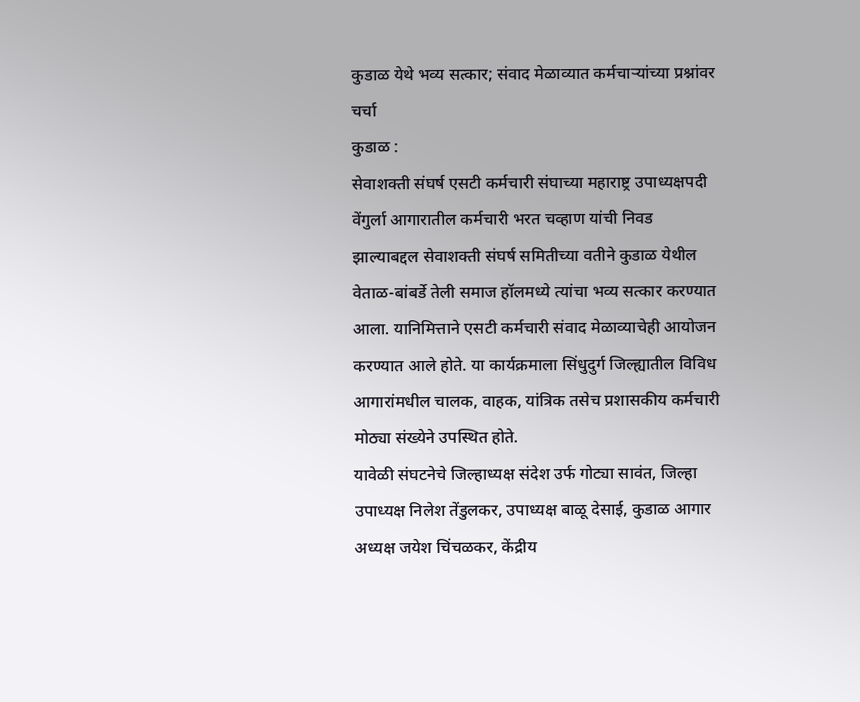कुडाळ येथे भव्य सत्कार; संवाद मेळाव्यात कर्मचाऱ्यांच्या प्रश्नांवर चर्चा
कुडाळ :
सेवाशक्ती संघर्ष एसटी कर्मचारी संघाच्या महाराष्ट्र उपाध्यक्षपदी वेंगुर्ला आगारातील कर्मचारी भरत चव्हाण यांची निवड झाल्याबद्दल सेवाशक्ती संघर्ष समितीच्या वतीने कुडाळ येथील वेताळ-बांबर्डे तेली समाज हॉलमध्ये त्यांचा भव्य सत्कार करण्यात आला. यानिमित्ताने एसटी कर्मचारी संवाद मेळाव्याचेही आयोजन करण्यात आले होते. या कार्यक्रमाला सिंधुदुर्ग जिल्ह्यातील विविध आगारांमधील चालक, वाहक, यांत्रिक तसेच प्रशासकीय कर्मचारी मोठ्या संख्येने उपस्थित होते.
यावेळी संघटनेचे जिल्हाध्यक्ष संदेश उर्फ गोट्या सावंत, जिल्हा उपाध्यक्ष निलेश तेंडुलकर, उपाध्यक्ष बाळू देसाई, कुडाळ आगार अध्यक्ष जयेश चिंचळकर, केंद्रीय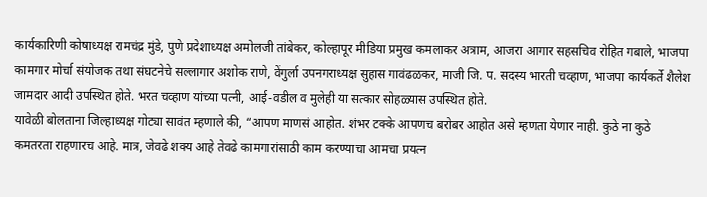कार्यकारिणी कोषाध्यक्ष रामचंद्र मुंडे, पुणे प्रदेशाध्यक्ष अमोलजी तांबेकर, कोल्हापूर मीडिया प्रमुख कमलाकर अत्राम, आजरा आगार सहसचिव रोहित गबाले, भाजपा कामगार मोर्चा संयोजक तथा संघटनेचे सल्लागार अशोक राणे, वेंगुर्ला उपनगराध्यक्ष सुहास गावंढळकर, माजी जि. प. सदस्य भारती चव्हाण, भाजपा कार्यकर्ते शैलेश जामदार आदी उपस्थित होते. भरत चव्हाण यांच्या पत्नी, आई-वडील व मुलेही या सत्कार सोहळ्यास उपस्थित होते.
यावेळी बोलताना जिल्हाध्यक्ष गोट्या सावंत म्हणाले की, “आपण माणसं आहोत. शंभर टक्के आपणच बरोबर आहोत असे म्हणता येणार नाही. कुठे ना कुठे कमतरता राहणारच आहे. मात्र, जेवढे शक्य आहे तेवढे कामगारांसाठी काम करण्याचा आमचा प्रयत्न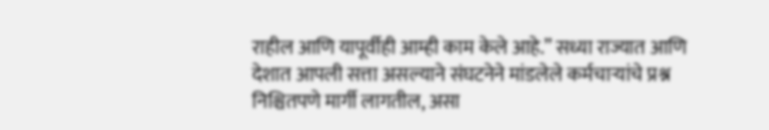राहील आणि यापूर्वीही आम्ही काम केले आहे.” सध्या राज्यात आणि देशात आपली सत्ता असल्याने संघटनेने मांडलेले कर्मचाऱ्यांचे प्रश्न निश्चितपणे मार्गी लागतील, असा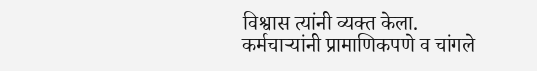विश्वास त्यांनी व्यक्त केला.
कर्मचाऱ्यांनी प्रामाणिकपणे व चांगले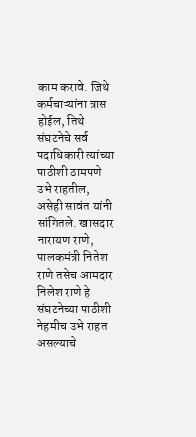काम करावे. जिथे कर्मचाऱ्यांना त्रास होईल, तिथे संघटनेचे सर्व पदाधिकारी त्यांच्या पाठीशी ठामपणे उभे राहतील, असेही सावंत यांनी सांगितले. खासदार नारायण राणे, पालकमंत्री नितेश राणे तसेच आमदार निलेश राणे हे संघटनेच्या पाठीशी नेहमीच उभे राहत असल्याचे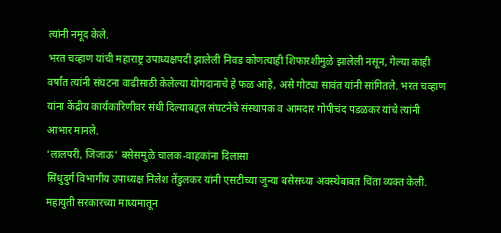त्यांनी नमूद केले.
भरत चव्हाण यांची महाराष्ट्र उपाध्यक्षपदी झालेली निवड कोणत्याही शिफारशीमुळे झालेली नसून, गेल्या काही वर्षांत त्यांनी संघटना वाढीसाठी केलेल्या योगदानाचे हे फळ आहे, असे गोट्या सावंत यांनी सांगितले. भरत चव्हाण यांना केंद्रीय कार्यकारिणीवर संधी दिल्याबद्दल संघटनेचे संस्थापक व आमदार गोपीचंद पडळकर यांचे त्यांनी आभार मानले.
‘लालपरी, जिजाऊ’ बसेसमुळे चालक-वाहकांना दिलासा
सिंधुदुर्ग विभागीय उपाध्यक्ष निलेश तेंडुलकर यांनी एसटीच्या जुन्या बसेसच्या अवस्थेबाबत चिंता व्यक्त केली. महायुती सरकारच्या माध्यमातून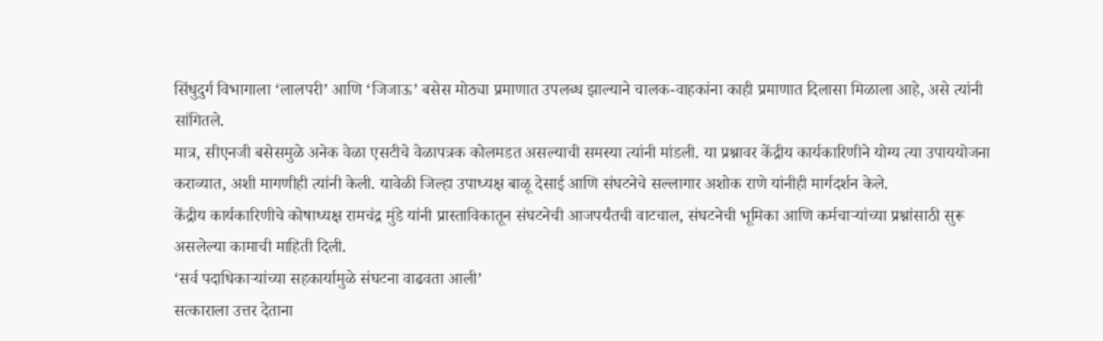सिंधुदुर्ग विभागाला ‘लालपरी’ आणि ‘जिजाऊ’ बसेस मोठ्या प्रमाणात उपलब्ध झाल्याने चालक-वाहकांना काही प्रमाणात दिलासा मिळाला आहे, असे त्यांनी सांगितले.
मात्र, सीएनजी बसेसमुळे अनेक वेळा एसटीचे वेळापत्रक कोलमडत असल्याची समस्या त्यांनी मांडली. या प्रश्नावर केंद्रीय कार्यकारिणीने योग्य त्या उपाययोजना कराव्यात, अशी मागणीही त्यांनी केली. यावेळी जिल्हा उपाध्यक्ष बाळू देसाई आणि संघटनेचे सल्लागार अशोक राणे यांनीही मार्गदर्शन केले.
केंद्रीय कार्यकारिणीचे कोषाध्यक्ष रामचंद्र मुंडे यांनी प्रास्ताविकातून संघटनेची आजपर्यंतची वाटचाल, संघटनेची भूमिका आणि कर्मचाऱ्यांच्या प्रश्नांसाठी सुरू असलेल्या कामाची माहिती दिली.
‘सर्व पदाधिकाऱ्यांच्या सहकार्यामुळे संघटना वाढवता आली’
सत्काराला उत्तर देताना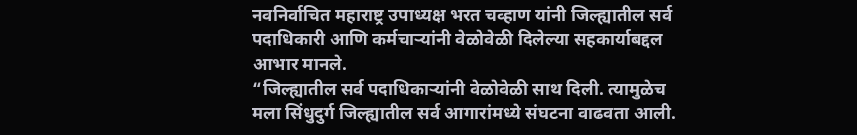नवनिर्वाचित महाराष्ट्र उपाध्यक्ष भरत चव्हाण यांनी जिल्ह्यातील सर्व पदाधिकारी आणि कर्मचाऱ्यांनी वेळोवेळी दिलेल्या सहकार्याबद्दल आभार मानले.
“जिल्ह्यातील सर्व पदाधिकाऱ्यांनी वेळोवेळी साथ दिली. त्यामुळेच मला सिंधुदुर्ग जिल्ह्यातील सर्व आगारांमध्ये संघटना वाढवता आली.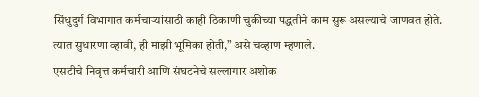सिंधुदुर्ग विभागात कर्मचाऱ्यांसाठी काही ठिकाणी चुकीच्या पद्धतीने काम सुरू असल्याचे जाणवत होते. त्यात सुधारणा व्हावी, ही माझी भूमिका होती,” असे चव्हाण म्हणाले.
एसटीचे निवृत्त कर्मचारी आणि संघटनेचे सल्लागार अशोक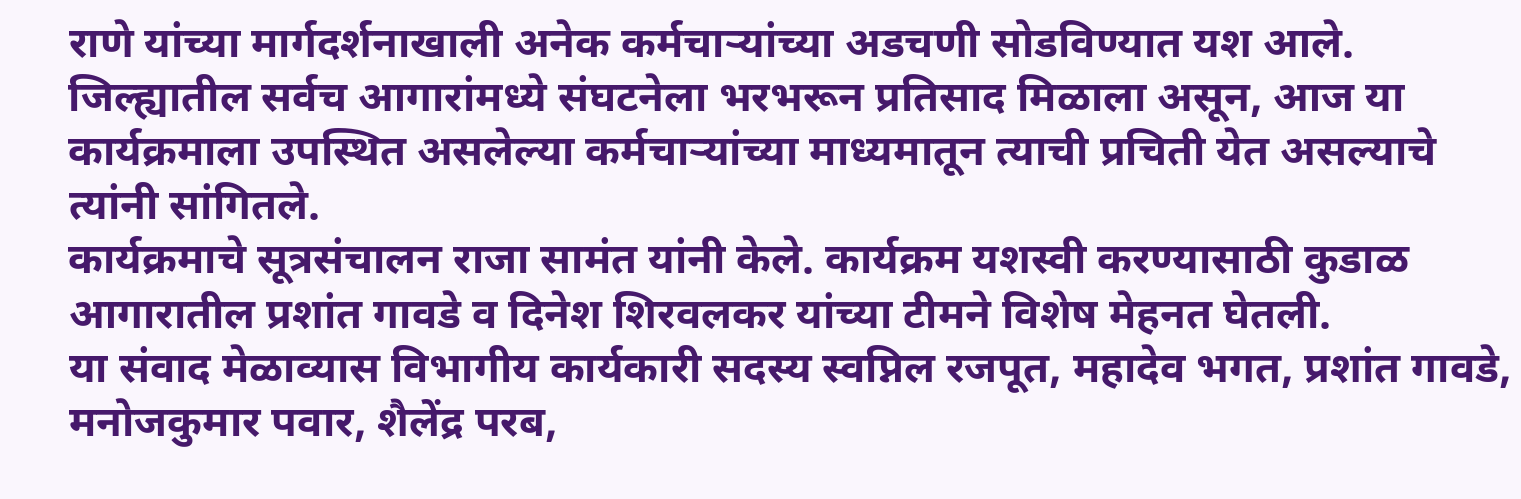राणे यांच्या मार्गदर्शनाखाली अनेक कर्मचाऱ्यांच्या अडचणी सोडविण्यात यश आले. जिल्ह्यातील सर्वच आगारांमध्ये संघटनेला भरभरून प्रतिसाद मिळाला असून, आज या कार्यक्रमाला उपस्थित असलेल्या कर्मचाऱ्यांच्या माध्यमातून त्याची प्रचिती येत असल्याचे त्यांनी सांगितले.
कार्यक्रमाचे सूत्रसंचालन राजा सामंत यांनी केले. कार्यक्रम यशस्वी करण्यासाठी कुडाळ आगारातील प्रशांत गावडे व दिनेश शिरवलकर यांच्या टीमने विशेष मेहनत घेतली.
या संवाद मेळाव्यास विभागीय कार्यकारी सदस्य स्वप्निल रजपूत, महादेव भगत, प्रशांत गावडे, मनोजकुमार पवार, शैलेंद्र परब,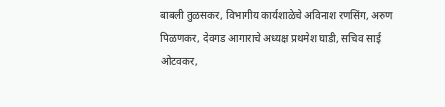बाबली तुळसकर, विभागीय कार्यशाळेचे अविनाश रणसिंग, अरुण पिळणकर, देवगड आगाराचे अध्यक्ष प्रथमेश घाडी, सचिव साई ओटवकर,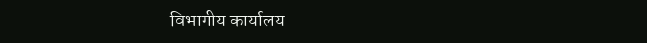विभागीय कार्यालय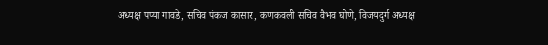अध्यक्ष पप्या गावडे, सचिव पंकज कासार, कणकवली सचिव वैभव घोणे, विजयदुर्ग अध्यक्ष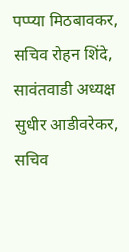पप्प्या मिठबावकर, सचिव रोहन शिंदे, सावंतवाडी अध्यक्ष सुधीर आडीवरेकर, सचिव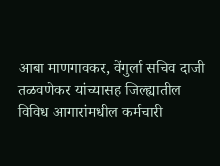आबा माणगावकर, वेंगुर्ला सचिव दाजी तळवणेकर यांच्यासह जिल्ह्यातील विविध आगारांमधील कर्मचारी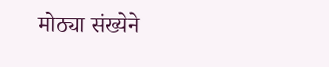मोठ्या संख्येने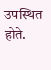उपस्थित होते.